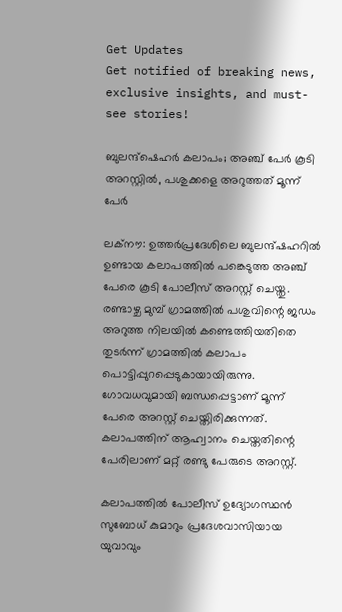Get Updates
Get notified of breaking news, exclusive insights, and must-see stories!

ബുലന്ദ്ഷെഹർ കലാപം; അഞ്ച് പേർ കൂടി അറസ്റ്റിൽ, പശുക്കളെ അറുത്തത് മൂന്ന് പേർ

ലക്നൗ: ഉത്തർപ്രദേശിലെ ബുലന്ദ്ഷഹറിൽ ഉണ്ടായ കലാപത്തിൽ പങ്കെടുത്ത അഞ്ച് പേരെ കൂടി പോലീസ് അറസ്റ്റ് ചെയ്തു. രണ്ടാഴ്ച മുമ്പ് ഗ്രാമത്തിൽ പശുവിന്റെ ജഡം അറുത്ത നിലയിൽ കണ്ടെത്തിയതിതെ തുടർന്ന് ഗ്രാമത്തിൽ കലാപം പൊട്ടിപ്പുറപ്പെടുകായായിരുന്നു. ഗോവധവുമായി ബന്ധപ്പെട്ടാണ് മൂന്ന് പേരെ അറസ്റ്റ് ചെയ്തിരിക്കുന്നത്. കലാപത്തിന് ആഹ്വാനം ചെയ്തതിന്റെ പേരിലാണ് മറ്റ് രണ്ടു പേരുടെ അറസ്റ്റ്.

കലാപത്തിൽ പോലീസ് ഉദ്യോഗസ്ഥൻ സുബോധ് കുമാറും പ്രദേശവാസിയായ യുവാവും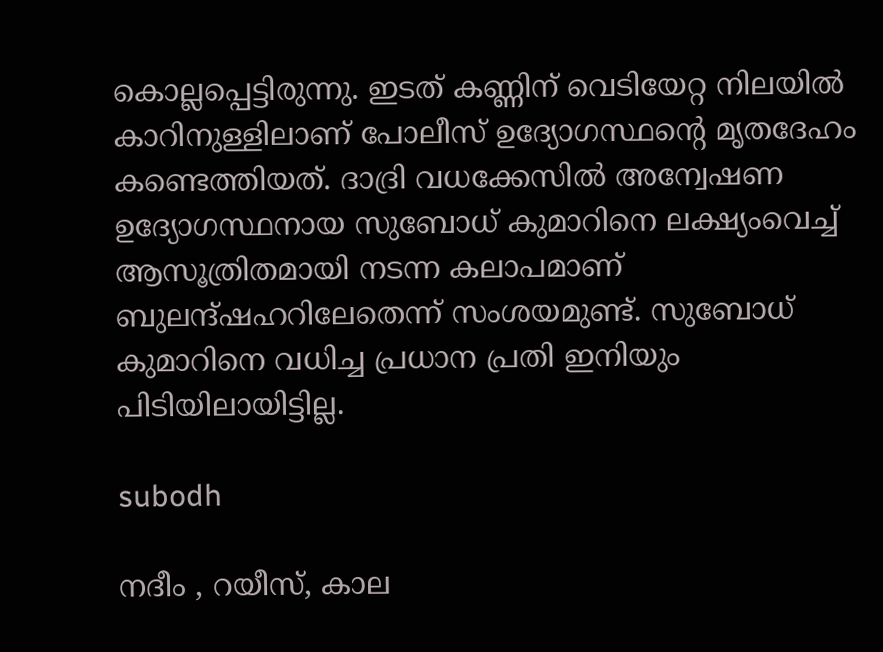കൊല്ലപ്പെട്ടിരുന്നു. ഇടത് കണ്ണിന് വെടിയേറ്റ നിലയില്‍ കാറിനുള്ളിലാണ് പോലീസ് ഉദ്യോഗസ്ഥന്‍റെ മൃതദേഹം കണ്ടെത്തിയത്. ദാദ്രി വധക്കേസിൽ അന്വേഷണ ഉദ്യോഗസ്ഥനായ സുബോധ് കുമാറിനെ ലക്ഷ്യംവെച്ച് ആസൂത്രിതമായി നടന്ന കലാപമാണ് ബുലന്ദ്ഷഹറിലേതെന്ന് സംശയമുണ്ട്. സുബോധ് കുമാറിനെ വധിച്ച പ്രധാന പ്രതി ഇനിയും പിടിയിലായിട്ടില്ല.

subodh

നദീം , റയീസ്, കാല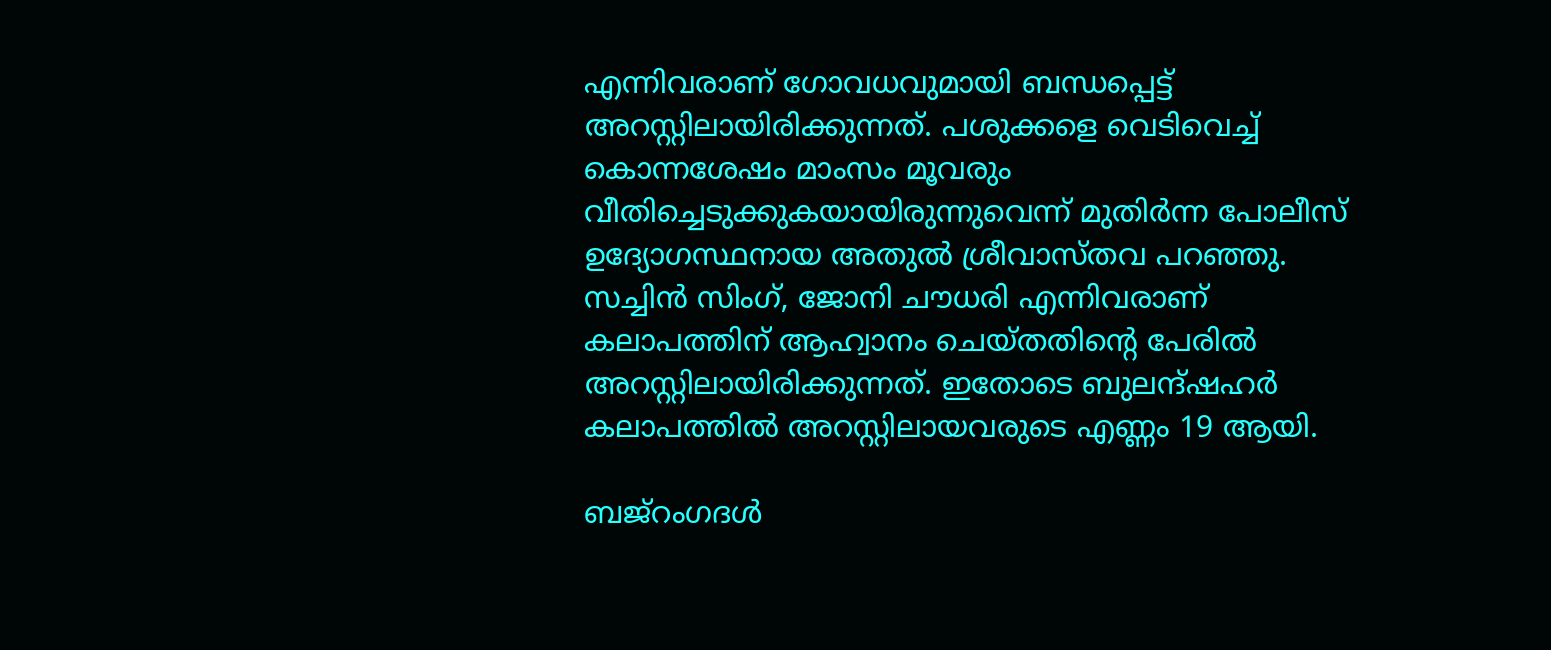എന്നിവരാണ് ഗോവധവുമായി ബന്ധപ്പെട്ട് അറസ്റ്റിലായിരിക്കുന്നത്. പശുക്കളെ വെടിവെച്ച് കൊന്നശേഷം മാംസം മൂവരും വീതിച്ചെടുക്കുകയായിരുന്നുവെന്ന് മുതിർന്ന പോലീസ് ഉദ്യോഗസ്ഥനായ അതുൽ ശ്രീവാസ്തവ പറഞ്ഞു. സച്ചിൻ സിംഗ്, ജോനി ചൗധരി എന്നിവരാണ് കലാപത്തിന് ആഹ്വാനം ചെയ്തതിന്റെ പേരിൽ അറസ്റ്റിലായിരിക്കുന്നത്. ഇതോടെ ബുലന്ദ്ഷഹർ കലാപത്തിൽ അറസ്റ്റിലായവരുടെ എണ്ണം 19 ആയി.

ബജ്റംഗദൾ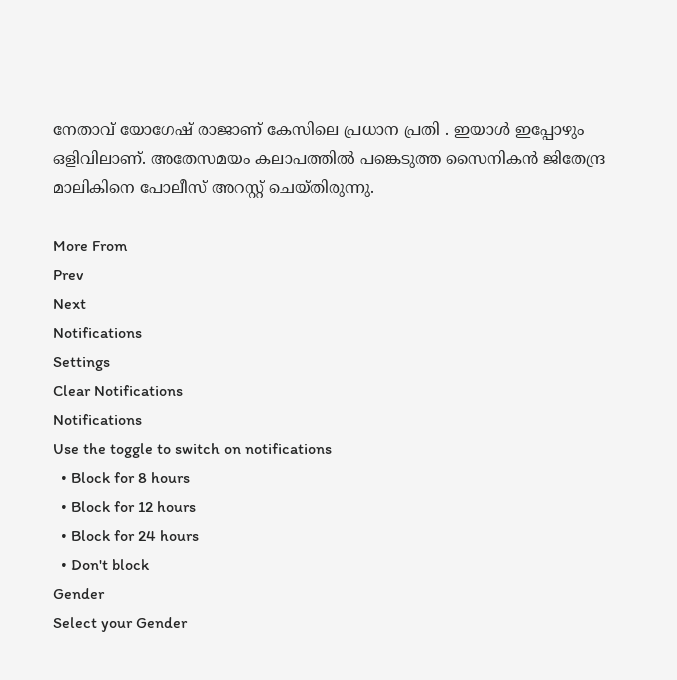നേതാവ് യോഗേഷ് രാജാണ് കേസിലെ പ്രധാന പ്രതി . ഇയാൾ ഇപ്പോഴും ഒളിവിലാണ്. അതേസമയം കലാപത്തിൽ പങ്കെടുത്ത സൈനികൻ ജിതേന്ദ്ര മാലികിനെ പോലീസ് അറസ്റ്റ് ചെയ്തിരുന്നു.

More From
Prev
Next
Notifications
Settings
Clear Notifications
Notifications
Use the toggle to switch on notifications
  • Block for 8 hours
  • Block for 12 hours
  • Block for 24 hours
  • Don't block
Gender
Select your Gender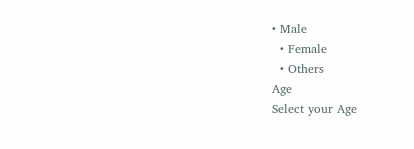• Male
  • Female
  • Others
Age
Select your Age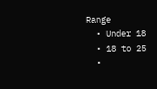Range
  • Under 18
  • 18 to 25
  •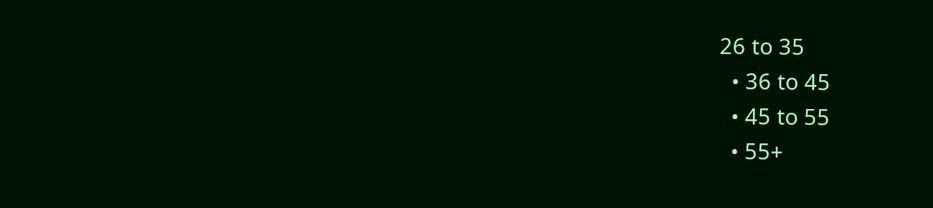26 to 35
  • 36 to 45
  • 45 to 55
  • 55+